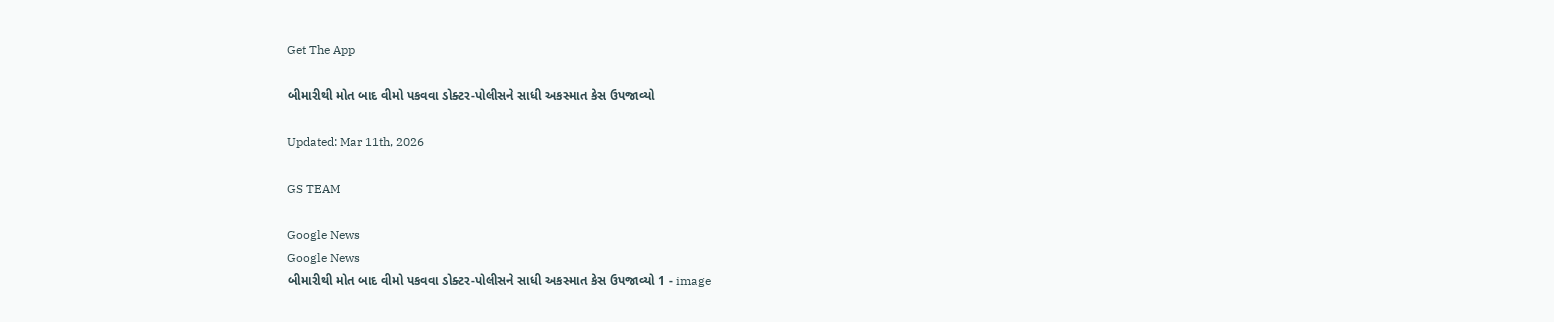Get The App

બીમારીથી મોત બાદ વીમો પકવવા ડોક્ટર-પોલીસને સાધી અકસ્માત કેસ ઉપજાવ્યો

Updated: Mar 11th, 2026

GS TEAM

Google News
Google News
બીમારીથી મોત બાદ વીમો પકવવા ડોક્ટર-પોલીસને સાધી અકસ્માત કેસ ઉપજાવ્યો 1 - image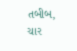તબીબ, ચાર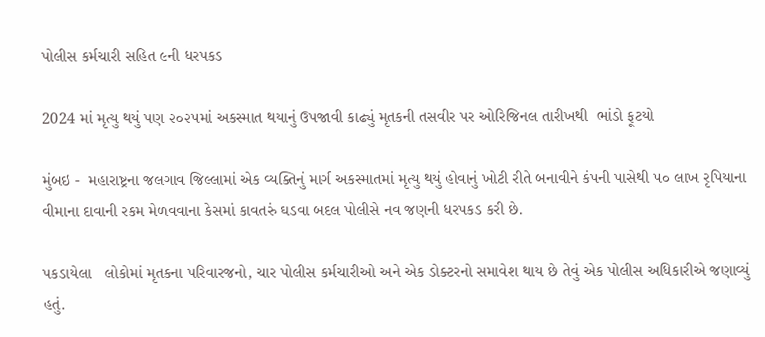પોલીસ કર્મચારી સહિત ૯ની ધરપકડ

2024 માં મૃત્યુ થયું પણ ૨૦૨૫માં અકસ્માત થયાનું ઉપજાવી કાઢ્યું મૃતકની તસવીર પર ઓરિજિનલ તારીખથી  ભાંડો ફૂટયો

મુંબઇ -  મહારાષ્ટ્રના જલગાવ જિલ્લામાં એક વ્યક્તિનું માર્ગ અકસ્માતમાં મૃત્યુ થયું હોવાનું ખોટી રીતે બનાવીને કંપની પાસેથી ૫૦ લાખ રૃપિયાના વીમાના દાવાની રકમ મેળવવાના કેસમાં કાવતરું ઘડવા બદલ પોલીસે નવ જણની ધરપકડ કરી છે.

પકડાયેલા   લોકોમાં મૃતકના પરિવારજનો, ચાર પોલીસ કર્મચારીઓ અને એક ડોક્ટરનો સમાવેશ થાય છે તેવું એક પોલીસ અધિકારીએ જણાવ્યું હતું.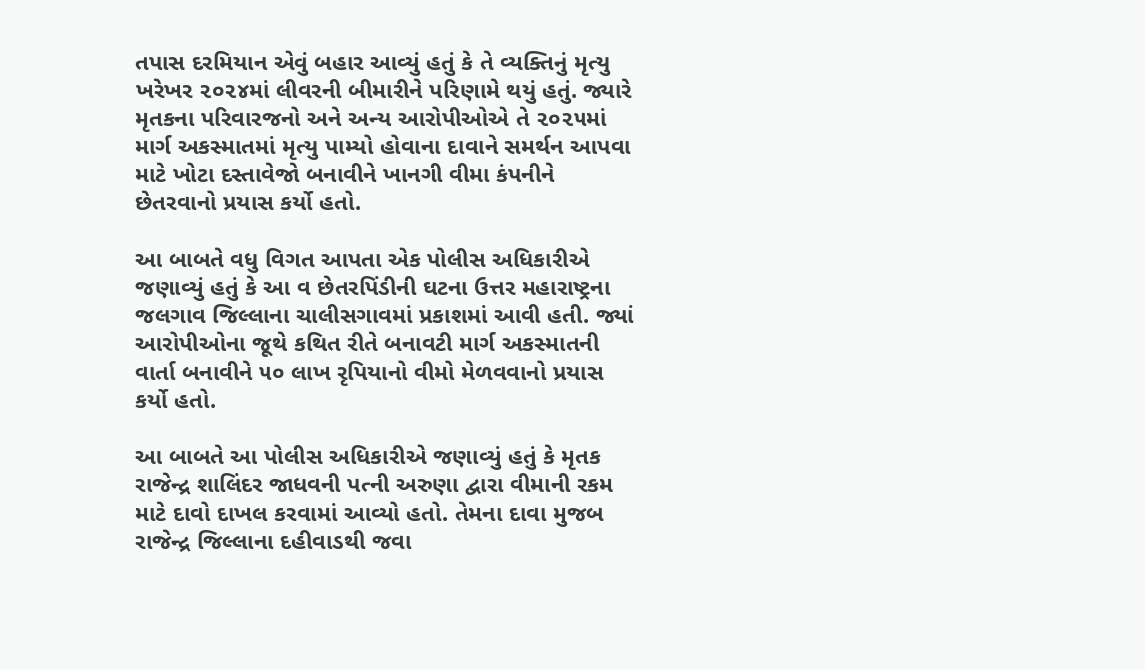તપાસ દરમિયાન એવું બહાર આવ્યું હતું કે તે વ્યક્તિનું મૃત્યુ ખરેખર ૨૦૨૪માં લીવરની બીમારીને પરિણામે થયું હતું. જ્યારે મૃતકના પરિવારજનો અને અન્ય આરોપીઓએ તે ૨૦૨૫માં માર્ગ અકસ્માતમાં મૃત્યુ પામ્યો હોવાના દાવાને સમર્થન આપવા માટે ખોટા દસ્તાવેજો બનાવીને ખાનગી વીમા કંપનીને છેતરવાનો પ્રયાસ કર્યો હતો.

આ બાબતે વધુ વિગત આપતા એક પોલીસ અધિકારીએ જણાવ્યું હતું કે આ વ છેતરપિંડીની ઘટના ઉત્તર મહારાષ્ટ્રના જલગાવ જિલ્લાના ચાલીસગાવમાં પ્રકાશમાં આવી હતી. જ્યાં આરોપીઓના જૂથે કથિત રીતે બનાવટી માર્ગ અકસ્માતની વાર્તા બનાવીને ૫૦ લાખ રૃપિયાનો વીમો મેળવવાનો પ્રયાસ કર્યો હતો.

આ બાબતે આ પોલીસ અધિકારીએ જણાવ્યું હતું કે મૃતક રાજેન્દ્ર શાલિંદર જાધવની પત્ની અરુણા દ્વારા વીમાની રકમ માટે દાવો દાખલ કરવામાં આવ્યો હતો. તેમના દાવા મુજબ રાજેન્દ્ર જિલ્લાના દહીવાડથી જવા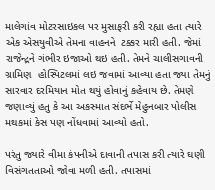માલેગાંવ મોટરસાઇકલ પર મુસાફરી કરી રહ્યા હતા ત્યારે એક એસયુવીએ તેમના વાહનને  ટક્કર મારી હતી. જેમાં રાજેન્દ્રને ગંભીર ઇજાઓ થઇ હતી. તેમને ચાલીસગાવની ગ્રામિણ  હોસ્પિટલમાં લઇ જવામાં આવ્યા હતા જ્યા તેમનું સારવાર દરમિયાન મોત થયું હોવાનું કહેવાય છે. તેમણે જણાવ્યું હતુ કે આ અકસ્માત સંદર્ભે મેહુનબાર પોલીસ મથકમાં કેસ પણ નોંધવામાં આવ્યો હતો.

પરંતુ જ્યારે વીમા કંપનીએ દાવાની તપાસ કરી ત્યારે ઘણી વિસંગતતાઓ જોવા મળી હતી. તપાસમાં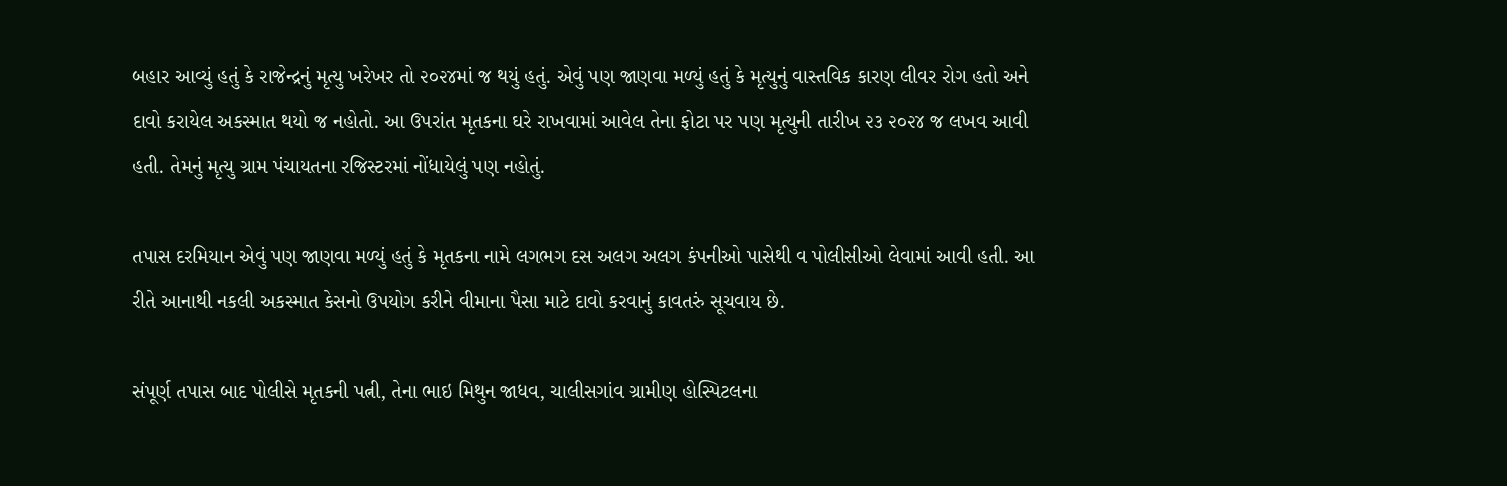બહાર આવ્યું હતું કે રાજેન્દ્રનું મૃત્યુ ખરેખર તો ૨૦૨૪માં જ થયું હતું. એવું પણ જાણવા મળ્યું હતું કે મૃત્યુનું વાસ્તવિક કારણ લીવર રોગ હતો અને દાવો કરાયેલ અકસ્માત થયો જ નહોતો. આ ઉપરાંત મૃતકના ઘરે રાખવામાં આવેલ તેના ફોટા પર પણ મૃત્યુની તારીખ ૨૩ ૨૦૨૪ જ લખવ આવી હતી. તેમનું મૃત્યુ ગ્રામ પંચાયતના રજિસ્ટરમાં નોંધાયેલું પણ નહોતું.

તપાસ દરમિયાન એવું પણ જાણવા મળ્યું હતું કે મૃતકના નામે લગભગ દસ અલગ અલગ કંપનીઓ પાસેથી વ પોલીસીઓ લેવામાં આવી હતી. આ રીતે આનાથી નકલી અકસ્માત કેસનો ઉપયોગ કરીને વીમાના પૈસા માટે દાવો કરવાનું કાવતરું સૂચવાય છે.

સંપૂર્ણ તપાસ બાદ પોલીસે મૃતકની પત્ની, તેના ભાઇ મિથુન જાધવ, ચાલીસગાંવ ગ્રામીણ હોસ્પિટલના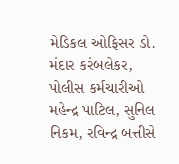મેડિકલ ઓફિસર ડો. મંદાર કરંબલેકર, પોલીસ કર્મચારીઓ મહેન્દ્ર પાટિલ, સુનિલ નિકમ, રવિન્દ્ર બત્તીસે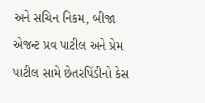અને સચિન નિકમ, બીજા એજન્ટ પ્રવ પાટીલ અને પ્રેમ પાટીલ સામે છેતરપિંડીનો કેસ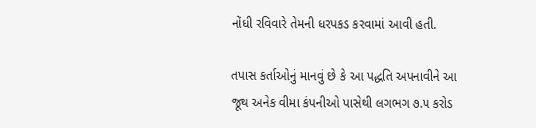નોંધી રવિવારે તેમની ધરપકડ કરવામાં આવી હતી.

તપાસ કર્તાઓનું માનવું છે કે આ પદ્ધતિ અપનાવીને આ જૂથ અનેક વીમા કંપનીઓ પાસેથી લગભગ ૭.૫ કરોડ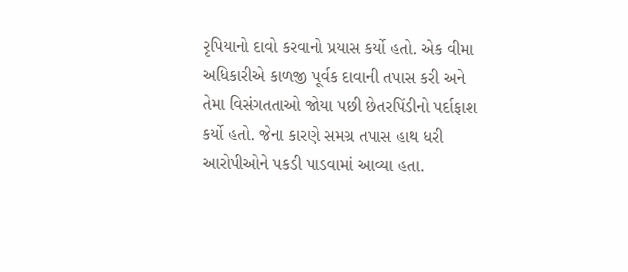રૃપિયાનો દાવો કરવાનો પ્રયાસ કર્યો હતો. એક વીમા અધિકારીએ કાળજી પૂર્વક દાવાની તપાસ કરી અને તેમા વિસંગતતાઓ જોયા પછી છેતરપિંડીનો પર્દાફાશ કર્યો હતો. જેના કારણે સમગ્ર તપાસ હાથ ધરી આરોપીઓને પકડી પાડવામાં આવ્યા હતા.